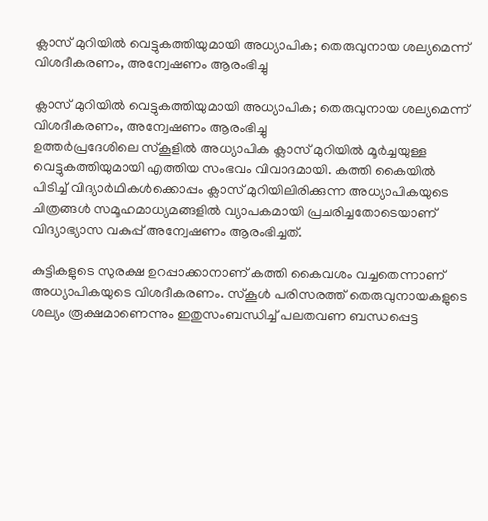ക്ലാസ് മുറിയില്‍ വെട്ടുകത്തിയുമായി അധ്യാപിക; തെരുവുനായ ശല്യമെന്ന് വിശദീകരണം, അന്വേഷണം ആരംഭിച്ചു

ക്ലാസ് മുറിയില്‍ വെട്ടുകത്തിയുമായി അധ്യാപിക; തെരുവുനായ ശല്യമെന്ന് വിശദീകരണം, അന്വേഷണം ആരംഭിച്ചു
ഉത്തര്‍പ്രദേശിലെ സ്‌കൂളില്‍ അധ്യാപിക ക്ലാസ് മുറിയില്‍ മൂര്‍ച്ചയുള്ള വെട്ടുകത്തിയുമായി എത്തിയ സംഭവം വിവാദമായി. കത്തി കൈയില്‍ പിടിച്ച് വിദ്യാര്‍ഥികള്‍ക്കൊപ്പം ക്ലാസ് മുറിയിലിരിക്കുന്ന അധ്യാപികയുടെ ചിത്രങ്ങള്‍ സമൂഹമാധ്യമങ്ങളില്‍ വ്യാപകമായി പ്രചരിച്ചതോടെയാണ് വിദ്യാഭ്യാസ വകുപ്പ് അന്വേഷണം ആരംഭിച്ചത്.

കുട്ടികളുടെ സുരക്ഷ ഉറപ്പാക്കാനാണ് കത്തി കൈവശം വച്ചതെന്നാണ് അധ്യാപികയുടെ വിശദീകരണം. സ്‌കൂള്‍ പരിസരത്ത് തെരുവുനായകളുടെ ശല്യം രൂക്ഷമാണെന്നും ഇതുസംബന്ധിച്ച് പലതവണ ബന്ധപ്പെട്ട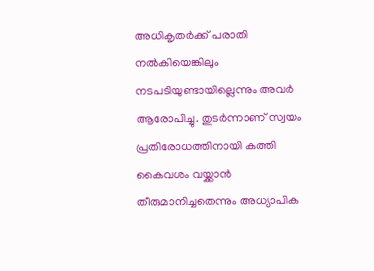അധികൃതര്‍ക്ക് പരാതി നല്‍കിയെങ്കിലും നടപടിയുണ്ടായില്ലെന്നും അവര്‍ ആരോപിച്ചു. തുടര്‍ന്നാണ് സ്വയം പ്രതിരോധത്തിനായി കത്തി കൈവശം വയ്ക്കാന്‍ തീരുമാനിച്ചതെന്നും അധ്യാപിക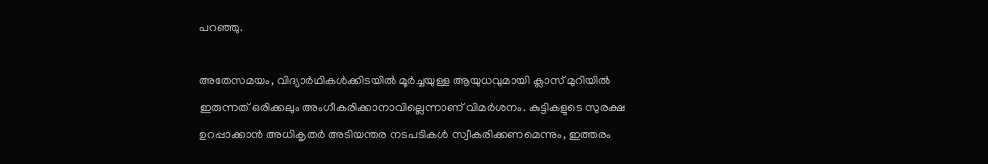പറഞ്ഞു.

അതേസമയം, വിദ്യാര്‍ഥികള്‍ക്കിടയില്‍ മൂര്‍ച്ചയുള്ള ആയുധവുമായി ക്ലാസ് മുറിയില്‍ ഇരുന്നത് ഒരിക്കലും അംഗീകരിക്കാനാവില്ലെന്നാണ് വിമര്‍ശനം. കുട്ടികളുടെ സുരക്ഷ ഉറപ്പാക്കാന്‍ അധികൃതര്‍ അടിയന്തര നടപടികള്‍ സ്വീകരിക്കണമെന്നും, ഇത്തരം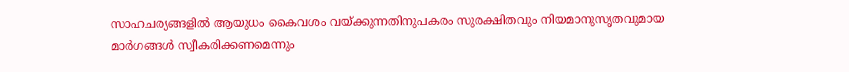സാഹചര്യങ്ങളില്‍ ആയുധം കൈവശം വയ്ക്കുന്നതിനുപകരം സുരക്ഷിതവും നിയമാനുസൃതവുമായ മാര്‍ഗങ്ങള്‍ സ്വീകരിക്കണമെന്നും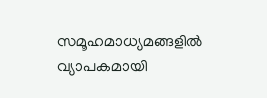സമൂഹമാധ്യമങ്ങളില്‍ വ്യാപകമായി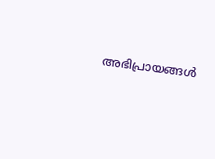അഭിപ്രായങ്ങള്‍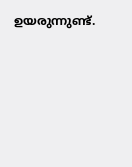ഉയരുന്നുണ്ട്.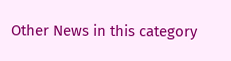Other News in this category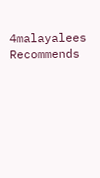4malayalees Recommends